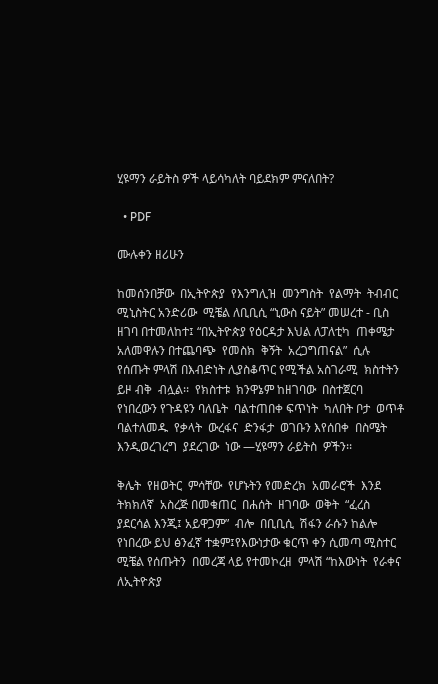ሂዩማን ራይትስ ዎች ላይሳካለት ባይደክም ምናለበት?

  • PDF

ሙሉቀን ዘሪሁን

ከመሰንበቻው  በኢትዮጵያ  የእንግሊዝ  መንግስት  የልማት  ትብብር  ሚኒስትር አንድሪው  ሚቼል ለቢቢሲ “ኒውስ ናይት” መሠረተ - ቢስ ዘገባ በተመለከተ፤ “በኢትዮጵያ የዕርዳታ እህል ለፓለቲካ  ጠቀሜታ  አለመዋሉን በተጨባጭ  የመስክ  ቅኝት  አረጋግጠናል”  ሲሉ የሰጡት ምላሽ በእብድነት ሊያስቆጥር የሚችል አስገራሚ  ክስተትን ይዞ ብቅ  ብሏል፡፡  የክስተቱ  ክንዋኔም ከዘገባው  በስተጀርባ  የነበረውን የጉዳዩን ባለቤት  ባልተጠበቀ ፍጥነት  ካለበት ቦታ  ወጥቶ ባልተለመዱ  የቃላት  ውረፋና  ድንፋታ  ወገቡን እየሰበቀ  በስሜት  እንዲወረገረግ  ያደረገው  ነው —ሂዩማን ራይትስ  ዎችን፡፡

ቅሌት  የዘወትር  ምሳቸው  የሆኑትን የመድረክ  አመራሮች  እንደ ትክክለኛ  አስረጅ በመቁጠር  በሐሰት  ዘገባው  ወቅት  “ፈረስ  ያደርሳል እንጂ፤ አይዋጋም”  ብሎ  በቢቢሲ  ሽፋን ራሱን ከልሎ የነበረው ይህ ፅንፈኛ ተቋም፤የእውነታው ቁርጥ ቀን ሲመጣ ሚስተር  ሚቼል የሰጡትን  በመረጃ ላይ የተመኮረዘ  ምላሽ “ከእውነት  የራቀና  ለኢትዮጵያ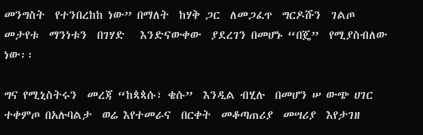መንግስት  የተንበረከከ ነው” በማለት  ከሃቅ ጋር  ለመጋፈጥ  ግርዶሹን  ገልጦ  መታየቱ  ማንነቱን  በገሃድ   እንድናውቀው  ያደረገን በመሆኑ “በጄ”  የሚያስብለው  ነው፡፡

ግና የሚኒስትሩን  መረጃ “ከጳጳሱ፣ ቄሱ”  እንዲል ብሂሉ  በመሆን ሠ ውጭ ሀገር  ተቀምጦ በአሉባልታ  ወሬ እየተመራና  በርቀት  መቆጣጠሪያ  መሣሪያ  እየታገዘ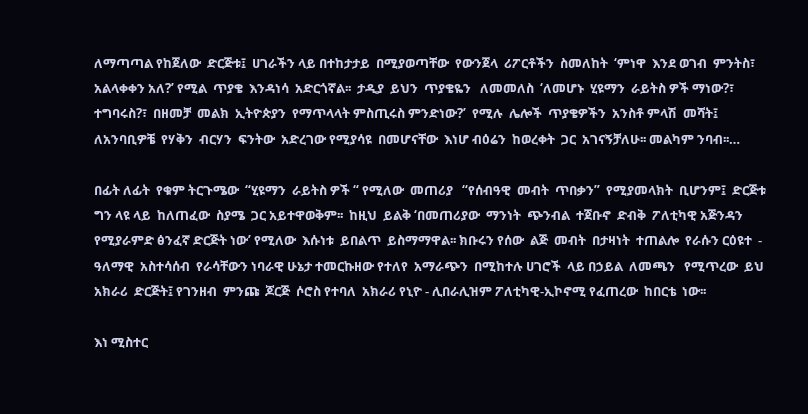ለማጣጣል የከጀለው  ድርጅቱ፤  ሀገራችን ላይ በተከታታይ  በሚያወጣቸው  የውንጀላ  ሪፖርቶችን  ስመለከት  ‘ምነዋ  እንደ ወገብ  ምንትስ፣ አልላቀቀን አለ?’ የሚል  ጥያቄ  እንዳነሳ  አድርጎኛል፡፡  ታዲያ  ይህን  ጥያቄዬን   ለመመለስ  ‘ለመሆኑ  ሂዩማን  ራይትስ ዎች ማነው?፣ ተግባሩስ?፣  በዘመቻ  መልክ  ኢትዮጵያን  የማጥላላት ምስጢሩስ ምንድነው?’  የሚሉ  ሌሎች  ጥያቄዎችን  አንስቶ ምላሽ  መሻት፤ ለአንባቢዎቼ  የሃቅን  ብርሃን  ፍንትው  አድረገው የሚያሳዩ  በመሆናቸው  እነሆ ብዕሬን  ከወረቀት  ጋር  አገናኝቻለሁ፡፡ መልካም ንባብ፡፡…

በፊት ለፊት  የቁም ትርጉሜው  “ሂዩማን  ራይትስ ዎች “ የሚለው  መጠሪያ   “የሰብዓዊ  መብት  ጥበቃን”  የሚያመላክት  ቢሆንም፤  ድርጅቱ  ግን ላዩ ላይ  ከለጠፈው  ስያሜ  ጋር አይተዋወቅም፡፡  ከዚህ  ይልቅ ‘በመጠሪያው  ማንነት  ጭንብል  ተጀቡኖ  ድብቅ  ፖለቲካዊ አጅንዳን የሚያራምድ ፅንፈኛ ድርጅት ነው’ የሚለው  እሱነቱ  ይበልጥ  ይስማማዋል፡፡ ክቡሩን የሰው  ልጅ  መብት  በታዛነት  ተጠልሎ  የራሱን ርዕዩተ  - ዓለማዊ  አስተሳሰብ  የራሳቸውን ነባራዊ ሁኔታ ተመርኩዘው የተለየ  አማራጭን  በሚከተሉ ሀገሮች  ላይ በኃይል  ለመጫን   የሚጥረው  ይህ አክራሪ  ድርጅት፤ የገንዘብ  ምንጩ  ጆርጅ  ሶሮስ የተባለ  አክራሪ የኒዮ - ሊበራሊዝም ፖለቲካዊ-ኢኮኖሚ የፈጠረው  ከበርቴ  ነው፡፡

እነ ሚስተር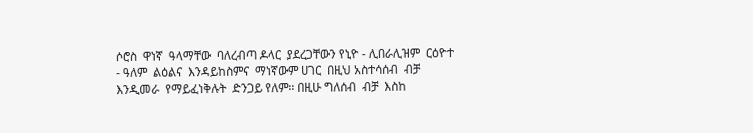ሶሮስ  ዋነኛ  ዓላማቸው  ባለረብጣ ዶላር  ያደረጋቸውን የኒዮ - ሊበራሊዝም  ርዕዮተ - ዓለም  ልዕልና  እንዳይከስምና  ማነኛውም ሀገር  በዚህ አስተሳሰብ  ብቻ እንዲመራ  የማይፈነቅሉት  ድንጋይ የለም፡፡ በዚሁ ግለሰብ  ብቻ  እስከ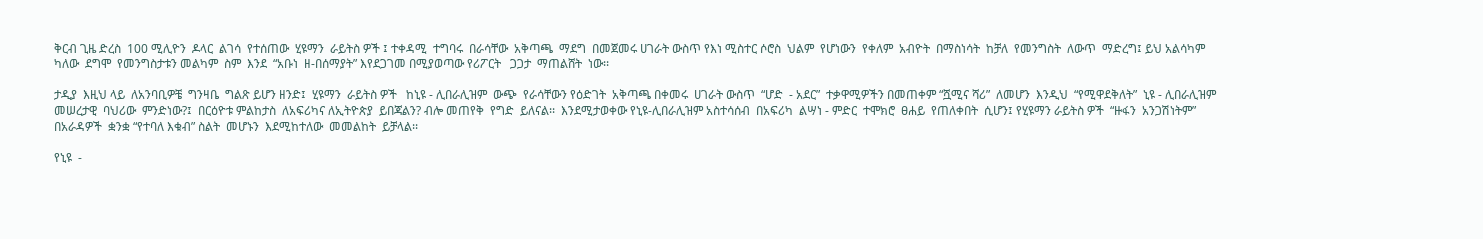ቅርብ ጊዜ ድረስ  100 ሚሊዮን  ዶላር  ልገሳ  የተሰጠው  ሂዩማን  ራይትስ ዎች ፤ ተቀዳሚ  ተግባሩ  በራሳቸው  አቅጣጫ  ማደግ  በመጀመሩ ሀገራት ውስጥ የእነ ሚስተር ሶሮስ  ህልም  የሆነውን  የቀለም  አብዮት  በማስነሳት  ከቻለ  የመንግስት  ለውጥ  ማድረግ፤ ይህ አልሳካም  ካለው  ደግሞ  የመንግስታቱን መልካም  ስም  እንደ  “አቡነ  ዘ-በሰማያት” እየደጋገመ በሚያወጣው የሪፖርት   ጋጋታ  ማጠልሸት  ነው፡፡

ታዲያ  እዚህ ላይ  ለአንባቢዎቼ  ግንዛቤ  ግልጽ ይሆን ዘንድ፤  ሂዩማን  ራይትስ ዎች   ከኒዩ - ሊበራሊዝም  ውጭ  የራሳቸውን የዕድገት  አቅጣጫ በቀመሩ  ሀገራት ውስጥ  “ሆድ  - አደር”  ተቃዋሚዎችን በመጠቀም “ሿሚና ሻሪ”  ለመሆን  እንዲህ  “የሚዋደቅለት”  ኒዩ - ሊበራሊዝም መሠረታዊ  ባህሪው  ምንድነው?፤  በርዕዮቱ ምልከታስ  ለአፍሪካና ለኢትዮጵያ  ይበጃልን? ብሎ መጠየቅ  የግድ  ይለናል፡፡  እንደሚታወቀው የኒዩ-ሊበራሊዝም አስተሳሰብ  በአፍሪካ  ልሣነ - ምድር  ተሞክሮ  ፀሐይ  የጠለቀበት  ሲሆን፤ የሂዩማን ራይትስ ዎች  “ዙፋን  አንጋሽነትም”  በአራዳዎች  ቋንቋ “የተባለ እቁብ” ስልት  መሆኑን  እደሚከተለው  መመልከት  ይቻላል፡፡

የኒዩ  -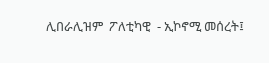ሊበራሊዝም  ፖለቲካዊ  - ኢኮኖሚ መሰረት፤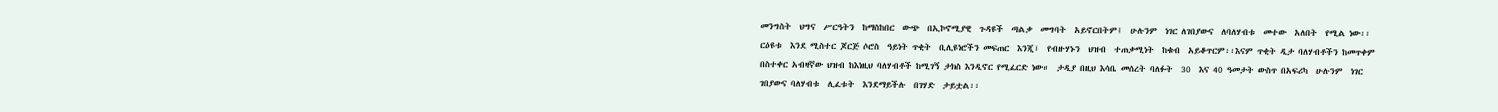መንግስት  ህግና  ሥርዓትን  ከማስከበር  ውጭ  በኢኮኖሚያዊ  ጉዳዩች  ጣልቃ  መግባት  አይኖርበትም፤  ሁሉንም  ነገር ለገበያውና  ለባለሃብቱ  መተው  አለበት  የሚል ነው፡፡ ርዕዩቱ  እንደ ሚስተር ጆርጅ ሶሮስ  ዓይነት ጥቂት  ቢሊዩነሮችን መፍጠር  እንጂ፣  የብዙሃኑን  ህዝብ  ተጠቃሚነት  ከቁብ  አይቆጥርም፡፡እናም ጥቂት ዲታ ባለሃብቶችን ከመጥቀም በስተቀር አብዛኛው ህዝብ ከእነዚህ ባለሃብቶች ከሚገኝ ታክስ እንዲኖር የሚፈርድ ነው።  ታዲያ በዚህ እሳቤ መሰረት ባለፉት  30  እና 40 ዓመታት ውስጥ በአፍሪካ  ሁሉንም  ነገር ገበያውና ባለሃብቱ  ሊፈቱት  እንደማይችሉ  በገሃድ  ታይቷል፡፡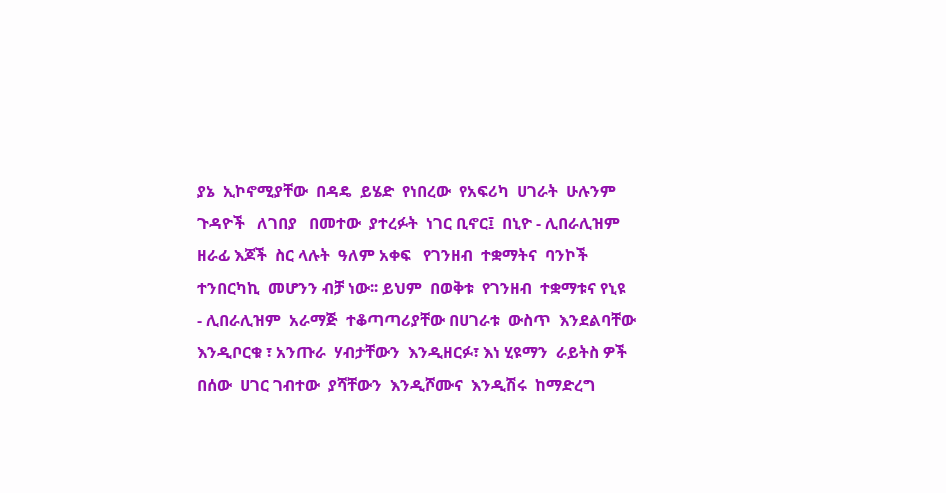ያኔ  ኢኮኖሚያቸው  በዳዴ  ይሄድ  የነበረው  የአፍሪካ  ሀገራት  ሁሉንም  ጉዳዮች   ለገበያ   በመተው  ያተረፉት  ነገር ቢኖር፤  በኒዮ - ሊበራሊዝም  ዘራፊ እጆች  ስር ላሉት  ዓለም አቀፍ   የገንዘብ  ተቋማትና  ባንኮች  ተንበርካኪ  መሆንን ብቻ ነው፡፡ ይህም  በወቅቱ  የገንዘብ  ተቋማቱና የኒዩ  - ሊበራሊዝም  አራማጅ  ተቆጣጣሪያቸው በሀገራቱ  ውስጥ  እንደልባቸው  እንዲቦርቁ ፣ አንጡራ  ሃብታቸውን  እንዲዘርፉ፣ እነ ሂዩማን  ራይትስ ዎች   በሰው  ሀገር ገብተው  ያሻቸውን  እንዲሾሙና  እንዲሽሩ  ከማድረግ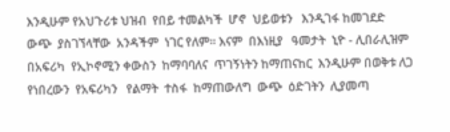እንዲሁም የአህጉሪቱ ህዝብ  የበይ ተመልካች  ሆኖ  ህይወቱን   እንዲገፋ ከመገደድ  ውጭ  ያስገኘላቸው  አንዳችም  ነገር የለም፡፡ እናም  በእነዚያ   ዓመታት  ኒዮ - ሊበራሊዝም  በአፍሪካ  የኢኮኖሚን ቀውስን  ከማባባለና  ጥገኝነትን ከማጠናከር  እንዲሁም በወቅቱ ለጋ  የነበረውን  የአፍሪካን   የልማት  ተስፋ  ከማጠውለግ  ውጭ  ዕድገትን  ሊያመጣ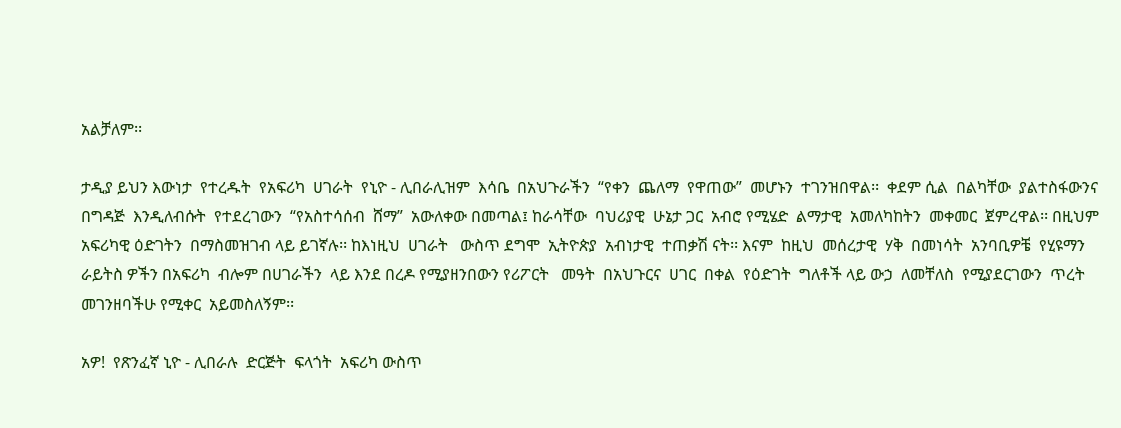አልቻለም፡፡

ታዲያ ይህን እውነታ  የተረዱት  የአፍሪካ  ሀገራት  የኒዮ - ሊበራሊዝም  እሳቤ  በአህጉራችን  “የቀን  ጨለማ  የዋጠው”  መሆኑን  ተገንዝበዋል፡፡  ቀደም ሲል  በልካቸው  ያልተስፋውንና በግዳጅ  እንዲለብሱት  የተደረገውን  “የአስተሳሰብ  ሸማ”  አውለቀው በመጣል፤ ከራሳቸው  ባህሪያዊ  ሁኔታ ጋር  አብሮ የሚሄድ  ልማታዊ  አመለካከትን  መቀመር  ጀምረዋል፡፡ በዚህም አፍሪካዊ ዕድገትን  በማስመዝገብ ላይ ይገኛሉ፡፡ ከእነዚህ  ሀገራት   ውስጥ ደግሞ  ኢትዮጵያ  አብነታዊ  ተጠቃሽ ናት፡፡ እናም  ከዚህ  መሰረታዊ  ሃቅ  በመነሳት  አንባቢዎቼ  የሂዩማን  ራይትስ ዎችን በአፍሪካ  ብሎም በሀገራችን  ላይ እንደ በረዶ የሚያዘንበውን የሪፖርት   መዓት  በአህጉርና  ሀገር  በቀል  የዕድገት  ግለቶች ላይ ውኃ  ለመቸለስ  የሚያደርገውን  ጥረት  መገንዘባችሁ የሚቀር  አይመስለኝም፡፡

አዎ!  የጽንፈኛ ኒዮ - ሊበራሉ  ድርጅት  ፍላጎት  አፍሪካ ውስጥ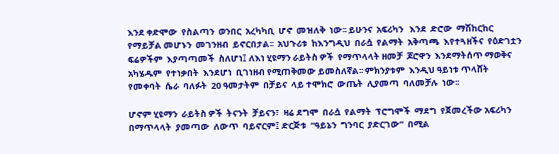እንደ ቀድሞው  የስልጣን  ወንበር  አረካካቢ  ሆኖ  መዝለቅ  ነው፡፡ ይሁንና  አፍሪካን   እንደ  ድሮው  ማሽከርከር  የማይቻል መሆኑን  መገንዘብ  ይኖርበታል፡፡  አህጉሪቱ  ከእንግዲህ  በራሷ  የልማት  አቅጣጫ  እየተጓዘችና  የዕድገቷን  ፍሬዎችም  እያጣጣመች  ስለሆነ፤ ለእነ ሂዩማን ራይትስ ዎች  የማጥላላት ዘመቻ  ጆሮዋን  እንደማትሰጥ ማወቅና  አካሄዱም  የተነቃበት  እንደሆነ  ቢገነዘብ የሚጠቅመው ይመስለኛል፡፡ ምክንያቱም  እንዲህ ዓይነቱ ጥላሸት  የመቀባት  ሴራ  ባለፉት  20 ዓመታትም  በቻይና  ላይ ተሞክሮ  ውጤት  ሊያመጣ  ባለመቻሉ  ነው፡፡

ሆኖም ሂዩማን  ራይትስ ዎች  ትናንት  ቻይናን፣  ዛሬ ደግሞ  በራሷ  የልማት  ፕሮግሞች  ማደግ  የጀመረችው አፍሪካን   በማጥላላት  ያመጣው  ለውጥ  ባይኖርም፤ ድርጅቱ  “ዓይኔን  ግንባር  ያድርገው”  በሚል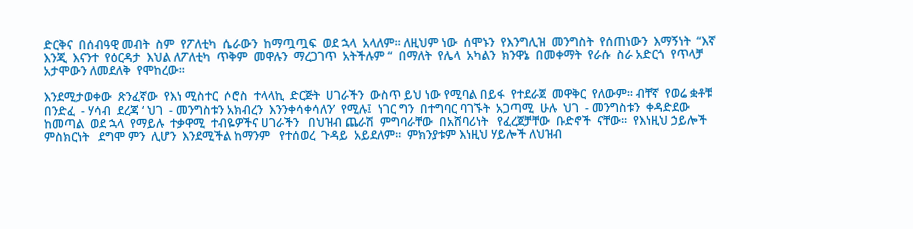ድርቅና  በሰብዓዊ መብት  ስም  የፖለቲካ  ሴራውን  ከማጧጧፍ  ወደ ኋላ  አላለም፡፡ ለዚህም ነው  ሰሞኑን  የእንግሊዝ  መንግስት  የሰጠነውን  እማኝነት  “እኛ  እንጂ  እናንተ  የዕርዳታ  እህል ለፖለቲካ  ጥቅም  መዋሉን  ማረጋገጥ  አትችሉም “  በማለት  የሌላ  አካልን  ክንዋኔ  በመቀማት  የራሱ  ስራ አድርጎ  የጥላቻ   አታሞውን ለመደለቅ  የሞከረው፡፡

እንደሚታወቀው  ጽንፈኛው  የእነ ሚስተር  ሶሮስ  ተላላኪ  ድርጅት  ሀገራችን  ውስጥ ይህ ነው የሚባል በይፋ  የተደራጀ  መዋቅር  የለውም፡፡ ብቸኛ  የወሬ ቋቶቹ  በንድፈ  - ሃሳብ  ደረጃ ‘ ህገ  - መንግስቱን አክብረን  እንንቀሳቀሳለን’  የሚሉ፤  ነገር ግን  በተግባር ባገኙት  አጋጣሚ  ሁሉ  ህገ  - መንግስቱን  ቀዳድደው   ከመጣል  ወደ ኋላ  የማይሉ  ተቃዋሚ  ተብዬዎችና ሀገራችን   በህዝብ ጨራሽ  ምግባራቸው  በአሸባሪነት   የፈረጀቻቸው  ቡድኖች  ናቸው፡፡  የእነዚህ ኃይሎች  ምስክርነት   ደግሞ ምን  ሊሆን  እንደሚችል ከማንም   የተሰወረ  ጉዳይ  አይደለም፡፡  ምክንያቱም እነዚህ ሃይሎች ለህዝብ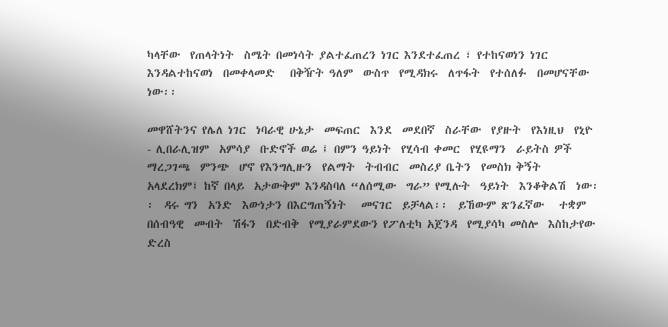ካላቸው  የጠላትነት  ስሜት በመነሳት ያልተፈጠረን ነገር እንደተፈጠረ ፣ የተከናወነን ነገር  እንዳልተከናወነ  በመቀላመድ   በቅዥት ዓለም  ውስጥ  የሚዳክሩ  ለጥፋት  የተሰለፉ  በመሆናቸው  ነው፡፡

መዋሸትንና የሌለ ነገር  ነባራዊ ሁኔታ  መፍጠር  እንደ  መደበኛ  ስራቸው  የያዙት  የእነዚህ  የኒዮ - ሊበራሊዝም  አምሳያ  ቡድኖች ወሬ ፤ በምን ዓይነት  የሂሳብ ቀመር  የሂዩማን  ራይትስ ዎች  ማረጋገጫ  ምንጭ  ሆኖ የእንግሊዙን  የልማት  ትብብር  መስሪያ ቤትን  የመስክ ቅኝት  አላደረክም፤ ከኛ በላይ  አታውቅም እንዳስባለ “ለሰሚው  ግራ” የሚሉት  ዓይነት  እንቆቅልሽ  ነው፡፡  ዳሩ ግን  አንድ  እውነታን በእርግጠኝነት   መናገር  ይቻላል፡፡  ይኸውም ጽንፈኛው   ተቋም  በሰብዓዊ  መብት  ሽፋን  በድብቅ  የሚያራምደውን የፖለቲካ አጀንዳ  የሚያሳካ መስሎ  እስከታየው  ድረስ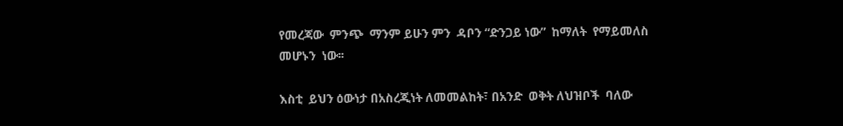የመረጃው  ምንጭ  ማንም ይሁን ምን  ዳቦን “ድንጋይ ነው”  ከማለት  የማይመለስ  መሆኑን  ነው፡፡

እስቲ  ይህን ዕውነታ በአስረጂነት ለመመልከት፣ በአንድ  ወቅት ለህዝቦች  ባለው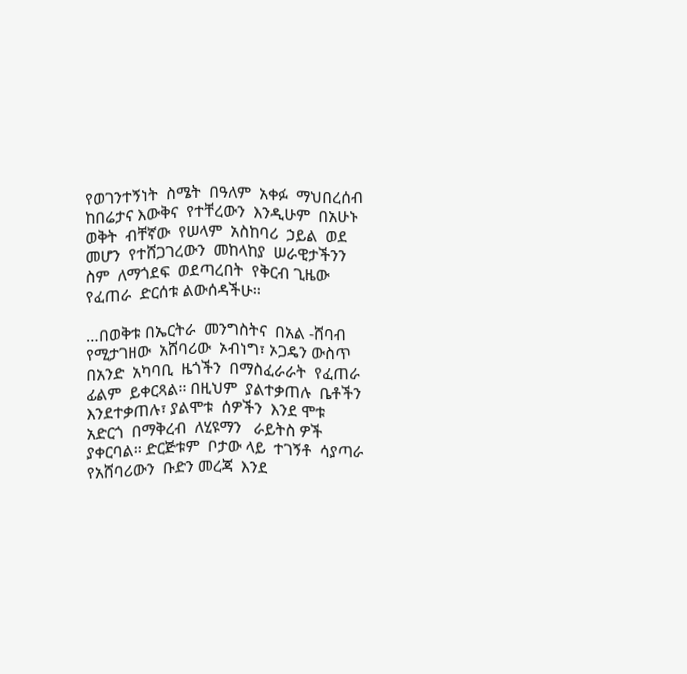የወገንተኝነት  ስሜት  በዓለም  አቀፉ  ማህበረሰብ ከበሬታና እውቅና  የተቸረውን  እንዲሁም  በአሁኑ  ወቅት  ብቸኛው  የሠላም  አስከባሪ  ኃይል  ወደ መሆን  የተሸጋገረውን  መከላከያ  ሠራዊታችንን ስም  ለማጎደፍ  ወደጣረበት  የቅርብ ጊዜው  የፈጠራ  ድርሰቱ ልውሰዳችሁ፡፡

…በወቅቱ በኤርትራ  መንግስትና  በአል -ሸባብ  የሚታገዘው  አሸባሪው  ኦብነግ፣ ኦጋዴን ውስጥ  በአንድ  አካባቢ  ዜጎችን  በማስፈራራት  የፈጠራ ፊልም  ይቀርጻል፡፡ በዚህም  ያልተቃጠሉ  ቤቶችን እንደተቃጠሉ፣ ያልሞቱ  ሰዎችን  እንደ ሞቱ  አድርጎ  በማቅረብ  ለሂዩማን   ራይትስ ዎች  ያቀርባል፡፡ ድርጅቱም  ቦታው ላይ  ተገኝቶ  ሳያጣራ  የአሸባሪውን  ቡድን መረጃ  እንደ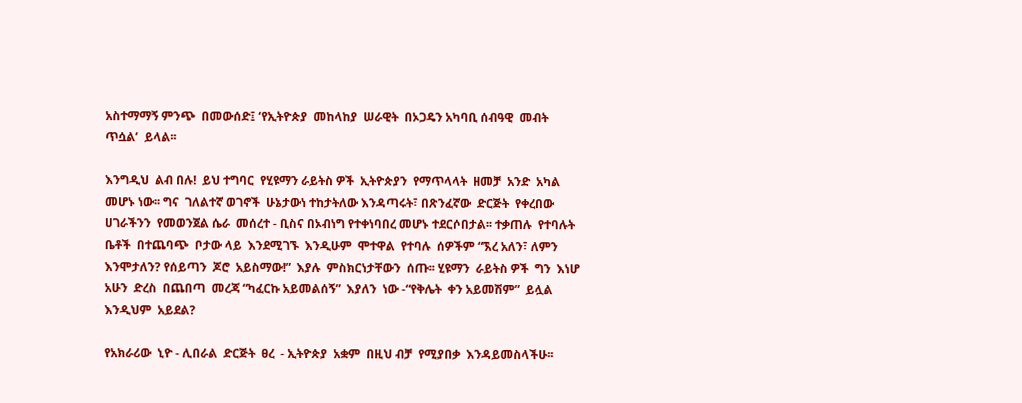አስተማማኝ ምንጭ  በመውሰድ፤ ‘የኢትዮጵያ  መከላከያ  ሠራዊት  በኦጋዴን አካባቢ ሰብዓዊ  መብት  ጥሷል’  ይላል፡፡

እንግዲህ  ልብ በሉ!  ይህ ተግባር  የሂዩማን ራይትስ ዎች  ኢትዮጵያን  የማጥላላት  ዘመቻ  አንድ  አካል  መሆኑ ነው፡፡ ግና  ገለልተኛ ወገኖች  ሁኔታውነ ተከታትለው እንዳጣሩት፣ በጽንፈኛው  ድርጅት  የቀረበው  ሀገራችንን  የመወንጀል ሴራ  መሰረተ - ቢስና በኦብነግ የተቀነባበረ መሆኑ ተደርሶበታል፡፡ ተቃጠሉ  የተባሉት  ቤቶች  በተጨባጭ  ቦታው ላይ  እንደሚገኙ  እንዲሁም  ሞተዋል  የተባሉ  ሰዎችም “ኧረ አለን፣ ለምን እንሞታለን? የሰይጣን  ጆሮ  አይስማው!”  እያሉ  ምስክርነታቸውን  ሰጡ፡፡ ሂዩማን  ራይትስ ዎች  ግን  እነሆ  አሁን  ድረስ  በጨበጣ  መረጃ “ካፈርኩ አይመልሰኝ”  እያለን  ነው -“የቅሌት  ቀን አይመሽም”  ይሏል እንዲህም  አይደል?

የአክራሪው  ኒዮ - ሊበራል  ድርጅት  ፀረ  - ኢትዮጵያ  አቋም  በዚህ ብቻ  የሚያበቃ  እንዳይመስላችሁ፡፡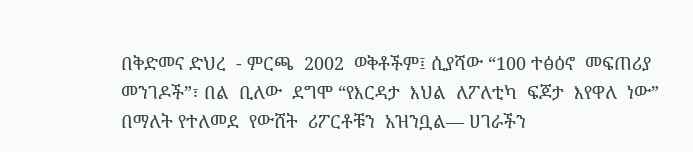በቅድመና ድህረ  - ምርጫ  2002  ወቅቶችም፤ ሲያሻው “100 ተፅዕኖ  መፍጠሪያ  መንገዶች”፣ በል  ቢለው  ደግሞ “የእርዳታ  እህል  ለፖለቲካ  ፍጆታ  እየዋለ  ነው”  በማለት የተለመደ  የውሸት  ሪፖርቶቹን  አዝንቧል— ሀገራችን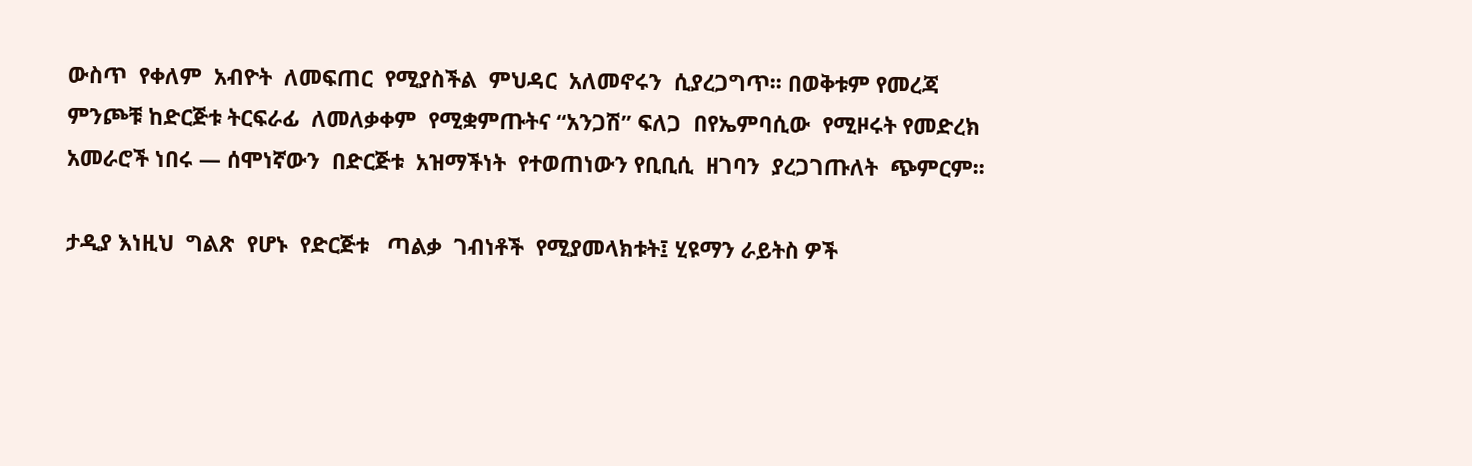ውስጥ  የቀለም  አብዮት  ለመፍጠር  የሚያስችል  ምህዳር  አለመኖሩን  ሲያረጋግጥ፡፡ በወቅቱም የመረጃ ምንጮቹ ከድርጅቱ ትርፍራፊ  ለመለቃቀም  የሚቋምጡትና “አንጋሽ” ፍለጋ  በየኤምባሲው  የሚዞሩት የመድረክ  አመራሮች ነበሩ — ሰሞነኛውን  በድርጅቱ  አዝማችነት  የተወጠነውን የቢቢሲ  ዘገባን  ያረጋገጡለት  ጭምርም፡፡

ታዲያ እነዚህ  ግልጽ  የሆኑ  የድርጅቱ   ጣልቃ  ገብነቶች  የሚያመላክቱት፤ ሂዩማን ራይትስ ዎች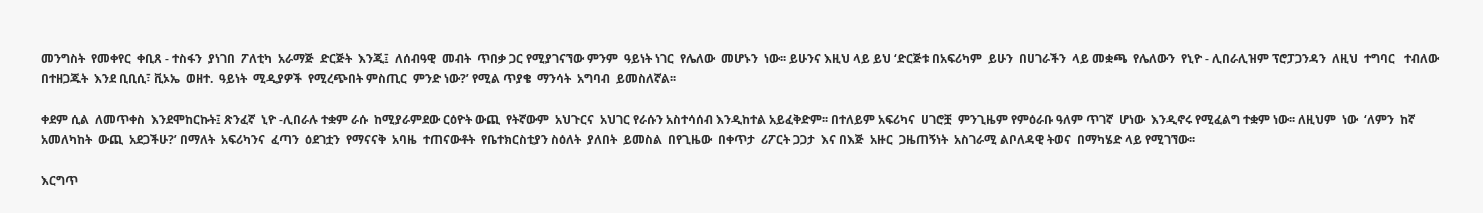መንግስት  የመቀየር  ቀቢጸ - ተስፋን  ያነገበ  ፖለቲካ  አራማጅ  ድርጅት  እንጂ፤  ለሰብዓዊ  መብት  ጥበቃ ጋር የሚያገናኘው ምንም  ዓይነት ነገር  የሌለው  መሆኑን  ነው፡፡ ይሁንና እዚህ ላይ ይህ ‘ድርጅቱ በአፍሪካም  ይሁን  በሀገራችን  ላይ መቋጫ  የሌለውን  የኒዮ - ሊበራሊዝም ፕሮፓጋንዳን  ለዚህ  ተግባር   ተብለው  በተዘጋጁት  እንደ ቢቢሲ፣ ቪኦኤ  ወዘተ.  ዓይነት  ሚዲያዎች  የሚረጭበት ምስጢር  ምንድ ነው?’ የሚል ጥያቄ  ማንሳት  አግባብ  ይመስለኛል፡፡

ቀደም ሲል  ለመጥቀስ  እንደሞከርኩት፤ ጽንፈኛ  ኒዮ -ሊበራሉ ተቋም ራሱ  ከሚያራምደው ርዕዮት ውጪ  የትኛውም  አህጉርና  አህገር የራሱን አስተሳሰብ እንዲከተል አይፈቅድም፡፡ በተለይም አፍሪካና  ሀገሮቿ  ምንጊዜም የምዕራቡ ዓለም ጥገኛ  ሆነው  እንዲኖሩ የሚፈልግ ተቋም ነው፡፡ ለዚህም  ነው  ‘ለምን  ከኛ  አመለካከት  ውጪ  አደጋችሁ?’ በማለት  አፍሪካንና  ፈጣን  ዕደገቷን  የማናናቅ  አባዜ  ተጠናውቶት  የቤተክርስቲያን ስዕለት  ያለበት  ይመስል  በየጊዜው  በቀጥታ  ሪፖርት ጋጋታ  እና በእጅ  አዙር  ጋዜጠኝነት  አስገራሚ ልቦለዳዊ ትወና  በማካሄድ ላይ የሚገኘው፡፡

እርግጥ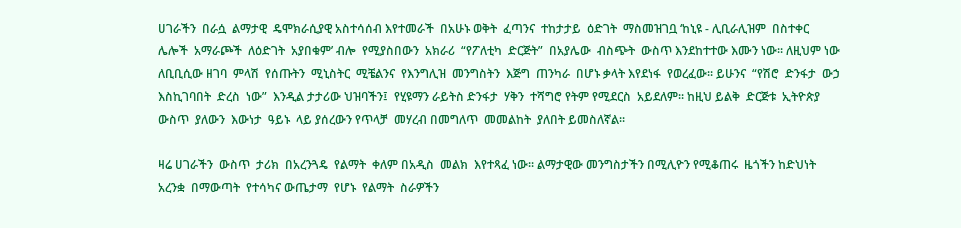ሀገራችን  በራሷ  ልማታዊ  ዴሞክራሲያዊ አስተሳሰብ እየተመራች  በአሁኑ ወቅት  ፈጣንና  ተከታታይ  ዕድገት  ማስመዝገቧ ‘ከኒዩ - ሊቢራሊዝም  በስተቀር  ሌሎች  አማራጮች  ለዕድገት  አያበቁም’ ብሎ  የሚያስበውን  አክራሪ  “የፖለቲካ  ድርጅት”  በአያሌው  ብስጭት  ውስጥ እንደከተተው እሙን ነው፡፡ ለዚህም ነው  ለቢቢሲው ዘገባ  ምላሽ  የሰጡትን  ሚኒስትር  ሚቼልንና  የእንግሊዝ  መንግስትን  እጅግ  ጠንካራ  በሆኑ ቃላት እየደነፋ  የወረፈው፡፡ ይሁንና  “የሽሮ  ድንፋታ  ውኃ እስኪገባበት  ድረስ  ነው”  እንዲል ታታሪው ህዝባችን፤  የሂዩማን ራይትስ ድንፋታ  ሃቅን  ተሻግሮ የትም የሚደርስ  አይደለም፡፡ ከዚህ ይልቅ  ድርጅቱ  ኢትዮጵያ  ውስጥ  ያለውን  እውነታ  ዓይኑ  ላይ ያሰረውን የጥላቻ  መሃረብ በመግለጥ  መመልከት  ያለበት ይመስለኛል፡፡

ዛሬ ሀገራችን  ውስጥ  ታሪክ  በአረንጓዴ  የልማት  ቀለም በአዲስ  መልክ  እየተጻፈ ነው፡፡ ልማታዊው መንግስታችን በሚሊዮን የሚቆጠሩ  ዜጎችን ከድህነት  አረንቋ  በማውጣት  የተሳካና ውጤታማ  የሆኑ  የልማት  ስራዎችን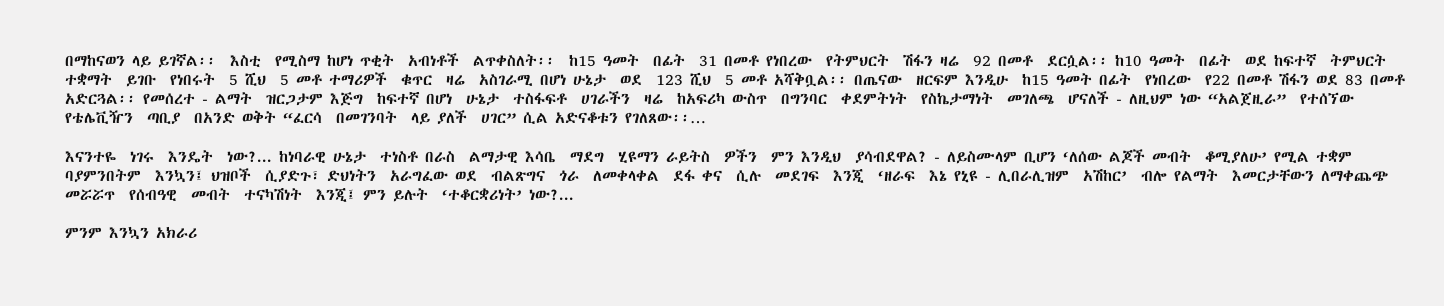በማከናወን ላይ ይገኛል፡፡  እስቲ  የሚስማ ከሆነ ጥቂት  አብነቶች  ልጥቀስለት፡፡  ከ15 ዓመት  በፊት  31 በመቶ የነበረው  የትምህርት  ሽፋን ዛሬ  92 በመቶ  ደርሷል፡፡ ከ10 ዓመት  በፊት  ወደ ከፍተኛ  ትምህርት  ተቋማት  ይገቡ  የነበሩት  5 ሺህ  5 መቶ ተማሪዎች  ቁጥር  ዛሬ  አስገራሚ በሆነ ሁኔታ  ወደ  123 ሺህ  5 መቶ አሻቅቧል፡፡ በጤናው  ዘርፍም እንዲሁ  ከ15 ዓመት በፊት  የነበረው  የ22 በመቶ ሽፋን ወደ 83 በመቶ  አድርጓል፡፡ የመሰረተ - ልማት  ዝርጋታም እጅግ  ከፍተኛ በሆነ  ሁኔታ  ተስፋፍቶ  ሀገራችን  ዛሬ  ከአፍሪካ ውስጥ  በግንባር  ቀደምትነት  የስኬታማነት  መገለጫ  ሆናለች - ለዚህም ነው “አልጀዚራ”  የተሰኘው  የቴሌቪዥን  ጣቢያ  በአንድ ወቅት “ፈርሳ  በመገንባት  ላይ ያለች  ሀገር” ሲል አድናቆቱን የገለጸው፡፡…

እናንተዬ  ነገሩ  እንዴት  ነው?... ከነባራዊ ሁኔታ  ተነስቶ በራስ  ልማታዊ እሳቤ  ማደግ  ሂዩማን ራይትስ  ዎችን  ምን እንዲህ  ያሳብደዋል? - ለይስሙላም ቢሆን ‘ለሰው ልጆች መብት  ቆሚያለሁ’ የሚል ተቋም  ባያምንበትም  እንኳን፤ ህዝቦች  ሲያድጉ፣ ድህነትን  አራግፈው ወደ  ብልጽግና  ጎራ  ለመቀላቀል  ደፋ ቀና  ሲሉ  መደገፍ  እንጂ  ‘ዘራፍ  እኔ የኒዩ - ሊበራሊዝም  አሽከር’  ብሎ የልማት  እመርታቸውን ለማቀጨጭ  መሯሯጥ  የሰብዓዊ  መብት  ተናካሽነት  እንጂ፤ ምን ይሉት  ‘ተቆርቋሪነት’ ነው?...

ምንም እንኳን አክራሪ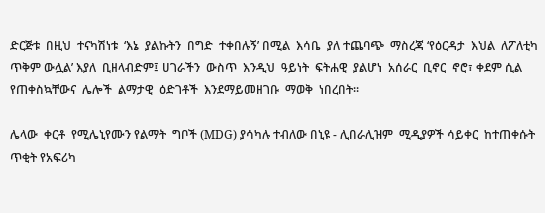ድርጅቱ  በዚህ  ተናካሽነቱ  ‘እኔ  ያልኩትን  በግድ  ተቀበሉኝ’ በሚል  እሳቤ  ያለ ተጨባጭ  ማስረጃ ‘የዕርዳታ  እህል  ለፖለቲካ  ጥቅም ውሏል’ እያለ  ቢዘላብድም፤ ሀገራችን  ውስጥ  እንዲህ  ዓይነት  ፍትሐዊ  ያልሆነ  አሰራር  ቢኖር  ኖሮ፣ ቀደም ሲል  የጠቀስኳቸውና  ሌሎች  ልማታዊ  ዕድገቶች  እንደማይመዘገቡ  ማወቅ  ነበረበት፡፡

ሌላው  ቀርቶ  የሚሌኒየሙን የልማት  ግቦች (MDG) ያሳካሉ ተብለው በኒዩ - ሊበራሊዝም  ሚዲያዎች ሳይቀር  ከተጠቀሱት  ጥቂት የአፍሪካ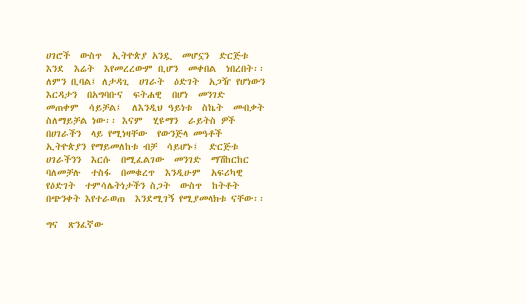ሀገሮች  ውስጥ  ኢትዮጵያ አንዷ  መሆኗን  ድርጅቱ  እንደ  እሬት  እየመረረውም ቢሆን  መቀበል  ነበረበት፡፡ ለምን ቢባል፤ ለታዳጊ  ሀገራት  ዕድገት  አጋዥ የሆነውን  እርዳታን  በአግባቡና  ፍትሐዊ  በሆነ  መንገድ  መጠቀም  ሳይቻል፤  ለእንዲህ ዓይነቱ  ስኬት  መብቃት  ስለማይቻል ነው፡፡ እናም  ሂዩማን  ራይትስ ዎች  በሀገራችን  ላይ የሚነዛቸው  የውንጅላ መዓቶች  ኢትዮጵያን የማይመለከቱ ብቻ  ሳይሆኑ፤  ድርጅቱ  ሀገራችንን  እርሱ  በሚፈልገው  መንገድ  ማሽከርከር ባለመቻሉ  ተስፋ  በመቁረጥ  እንዲሁም  አፍሪካዊ  የዕድገት  ተምሳሌትነታችን ስጋት  ውስጥ  ከትቶት  በጭንቀት እየተራወጠ  እንደሚገኝ የሚያመላክቱ ናቸው፡፡

ግና  ጽንፈኛው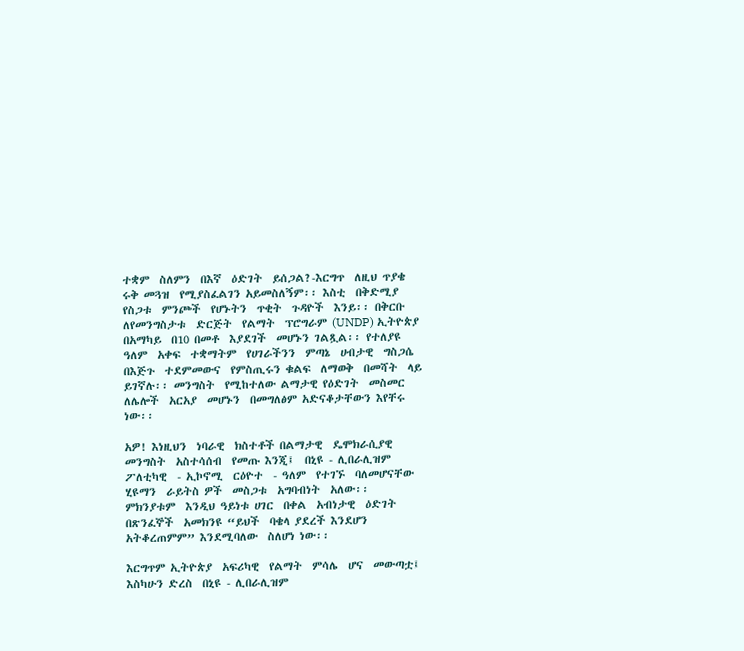ተቋም  ስለምን  በእኛ  ዕድገት  ይሰጋል?-እርግጥ  ለዚህ ጥያቄ  ሩቅ መጓዝ  የሚያስፈልገን አይመስለኝም፡፡ እስቲ  በቅድሚያ  የስጋቱ  ምንጮች  የሆኑትን  ጥቂት  ጉዳዮች  እንይ፡፡ በቅርቡ  ለየመንግስታቱ  ድርጅት  የልማት  ፕሮግራም (UNDP) ኢትዮጵያ  በአማካይ  በ10 በመቶ  እያደገች  መሆኑን ገልጿል፡፡ የተለያዩ  ዓለም  አቀፍ  ተቋማትም  የሀገራችንን  ምጣኔ  ሀብታዊ  ግስጋሴ  በእጅጉ  ተደምመውና  የምስጢሩን ቁልፍ  ለማወቅ  በመሻት  ላይ ይገኛሉ፡፡ መንግስት  የሚከተለው ልማታዊ የዕድገት  መስመር  ለሌሎች  አርአያ  መሆኑን  በመግለፅም አድናቆታቸውን እየቸሩ  ነው፡፡

አዎ! እነዚህን  ነባራዊ  ክስተቶች በልማታዊ  ዴሞክራሲያዊ  መንግስት  አስተሳሰብ  የመጡ እንጂ፤  በኒዩ - ሊበራሊዝም  ፖለቲካዊ  - ኢኮኖሚ  ርዕዮተ  - ዓለም  የተገኙ  ባለመሆናቸው  ሂዩማን  ራይትስ ዎች  መስጋቱ  አግባብነት  አለው፡፡  ምክንያቱም  እንዲህ ዓይነቱ ሀገር  በቀል  አብነታዊ  ዕድገት  በጽንፈኞች  አመክንዩ “ይህች  ባቄላ ያደረች እንደሆን  አትቆረጠምም” እንደሚባለው  ስለሆነ ነው፡፡

እርግጥም ኢትዮጵያ  አፍሪካዊ  የልማት  ምሳሌ  ሆና  መውጣቷ፤ እስካሁን ድረስ  በኒዩ - ሊበራሊዝም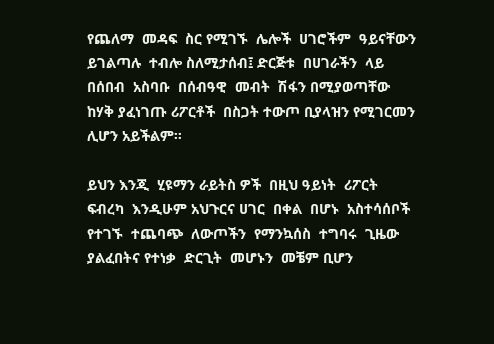የጨለማ  መዳፍ  ስር የሚገኙ  ሌሎች  ሀገሮችም  ዓይናቸውን  ይገልጣሉ  ተብሎ ስለሚታሰብ፤ ድርጅቱ  በሀገራችን  ላይ በሰበብ  አስባቡ  በሰብዓዊ  መብት  ሽፋን በሚያወጣቸው  ከሃቅ ያፈነገጡ ሪፖርቶች  በስጋት ተውጦ ቢያላዝን የሚገርመን  ሊሆን አይችልም፡፡

ይህን እንጂ  ሂዩማን ራይትስ ዎች  በዚህ ዓይነት  ሪፖርት  ፍብረካ  እንዲሁም አህጉርና ሀገር  በቀል  በሆኑ  አስተሳሰቦች  የተገኙ  ተጨባጭ  ለውጦችን  የማንኳሰስ  ተግባሩ  ጊዜው  ያልፈበትና የተነቃ  ድርጊት  መሆኑን  መቼም ቢሆን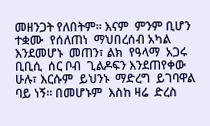መዘንጋት የለበትም፡፡ እናም  ምንም ቢሆን   ተቋሙ  የሰለጠነ  ማህበረሰብ አካል  እንደመሆኑ  መጠን፣ ልክ  የዓላማ  አጋሩ  ቢቢሲ  ሰር ቦብ  ጊልዶፍን እንደጠየቀው ሁሉ፣ እርሱም  ይህንኑ  ማድረግ  ይገባዋል ባይ ነኝ፡፡ በመሆኑም  እስከ ዛሬ  ድረስ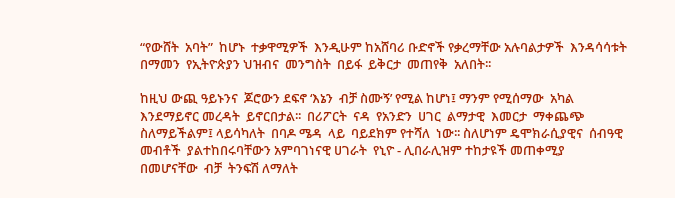“የውሸት  አባት”  ከሆኑ  ተቃዋሚዎች  እንዲሁም ከአሸባሪ ቡድኖች የቃረማቸው አሉባልታዎች  እንዳሳሳቱት  በማመን  የኢትዮጵያን ህዝብና  መንግስት  በይፋ  ይቅርታ  መጠየቅ  አለበት፡፡

ከዚህ ውጪ ዓይኑንና  ጆሮውን ደፍኖ ‘እኔን  ብቻ ስሙኝ’ የሚል ከሆነ፤ ማንም የሚሰማው  አካል  እንደማይኖር መረዳት  ይኖርበታል፡፡  በሪፖርት  ናዳ  የአንድን  ሀገር  ልማታዊ  እመርታ  ማቀጨጭ  ስለማይችልም፤ ላይሳካለት  በባዶ ሜዳ  ላይ  ባይደክም የተሻለ  ነው፡፡ ስለሆነም ዴሞክራሲያዊና  ሰብዓዊ መብቶች  ያልተከበሩባቸውን አምባገነናዊ ሀገራት  የኒዮ - ሊበራሊዝም ተከታዩች መጠቀሚያ  በመሆናቸው  ብቻ  ትንፍሽ ለማለት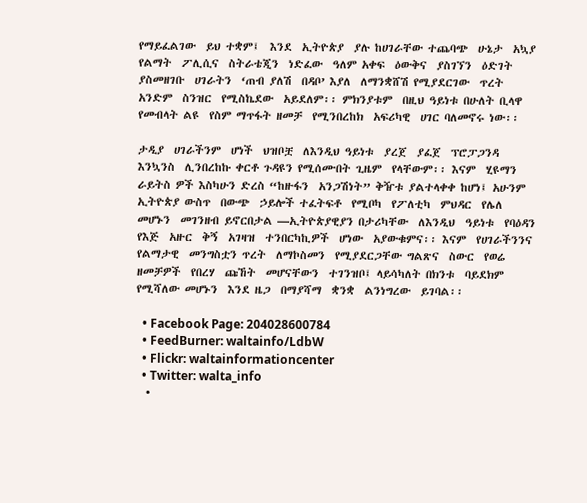የማይፈልገው  ይህ ተቋም፤  እንደ  ኢትዮጵያ  ያሉ ከሀገራቸው ተጨባጭ  ሁኔታ  አኳያ  የልማት  ፖሊሲና  ስትራቴጂን  ነድፈው  ዓለም አቀፍ  ዕውቅና  ያስገኘን  ዕድገት  ያስመዘገቡ  ሀገራትን  ‘ጠብ ያለሽ  በዳቦ’ እያለ  ለማንቋሸሽ የሚያደርገው  ጥረት  አንድም  ስንዝር  የሚስኬደው  አይደለም፡፡ ምክንያቱም  በዚህ ዓይነቱ በሁለት ቢላዋ የመብላት ልዩ  የስም ማጥፋት ዘመቻ  የሚንበረከክ  አፍሪካዊ  ሀገር ባለመኖሩ ነው፡፡

ታዲያ  ሀገራችንም  ሆነች  ህዝቦቿ  ለእንዲህ ዓይነቱ  ያረጀ  ያፈጀ  ፕሮፓጋንዳ  እንኳንስ  ሊንበረከኩ ቀርቶ ጉዳዩን የሚሰሙበት ጊዜም  የላቸውም፡፡ እናም  ሂዩማን  ራይትስ ዎች እስካሁን ድረስ “ከዙፋን  አንጋሽነት” ቅዥቱ ያልተላቀቀ ከሆነ፤ አሁንም  ኢትዮጵያ ውስጥ  በውጭ  ኃይሎች ተፈትፍቶ  የሚቦካ  የፖለቲካ  ምህዳር  የሌለ  መሆኑን  መገንዘብ ይኖርበታል —ኢትዮጵያዊያን በታሪካቸው  ለእንዲህ  ዓይነቱ  የባዕዳን የእጅ  አዙር  ቅኝ  አገዛዝ  ተንበርካኪዎች  ሆነው  አያውቁምና፡፡ እናም  የሀገራችንንና  የልማታዊ  መንግስቷን ጥረት  ለማኮስመን  የሚያደርጋቸው ግልጽና  ስውር  የወሬ ዘመቻዎች  የበረሃ  ጩኸት  መሆናቸውን  ተገንዝቦ፤ ላይሳካለት በክንቱ  ባይደክም የሚሻለው መሆኑን  እንደ ዜጋ  በማያሻማ  ቋንቋ  ልንነግረው  ይገባል፡፡

  • Facebook Page: 204028600784
  • FeedBurner: waltainfo/LdbW
  • Flickr: waltainformationcenter
  • Twitter: walta_info
  •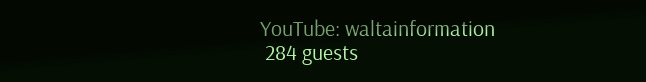YouTube: waltainformation
 284 guests